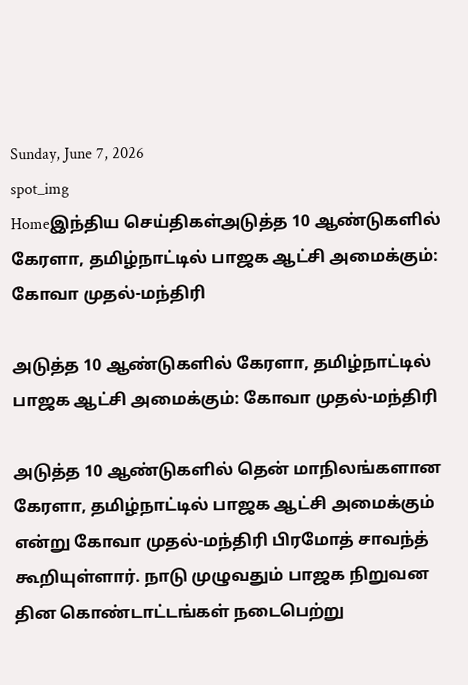Sunday, June 7, 2026
spot_img
Homeஇந்திய செய்திகள்அடுத்த 10 ஆண்டுகளில் கேரளா, தமிழ்நாட்டில் பாஜக ஆட்சி அமைக்கும்: கோவா முதல்-மந்திரி

அடுத்த 10 ஆண்டுகளில் கேரளா, தமிழ்நாட்டில் பாஜக ஆட்சி அமைக்கும்: கோவா முதல்-மந்திரி

அடுத்த 10 ஆண்டுகளில் தென் மாநிலங்களான கேரளா, தமிழ்நாட்டில் பாஜக ஆட்சி அமைக்கும் என்று கோவா முதல்-மந்திரி பிரமோத் சாவந்த் கூறியுள்ளார். நாடு முழுவதும் பாஜக நிறுவன தின கொண்டாட்டங்கள் நடைபெற்று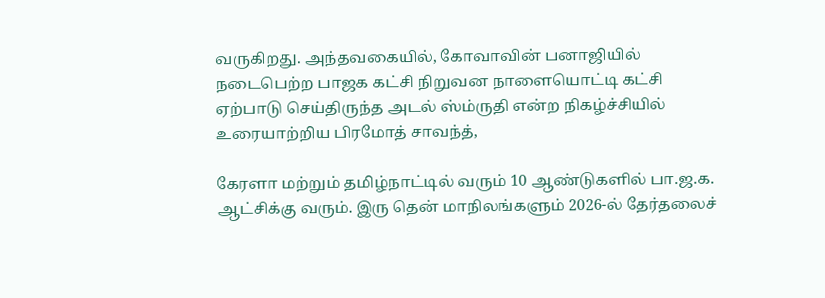வருகிறது. அந்தவகையில், கோவாவின் பனாஜியில் நடைபெற்ற பாஜக கட்சி நிறுவன நாளையொட்டி கட்சி ஏற்பாடு செய்திருந்த அடல் ஸ்ம்ருதி என்ற நிகழ்ச்சியில் உரையாற்றிய பிரமோத் சாவந்த்,

கேரளா மற்றும் தமிழ்நாட்டில் வரும் 10 ஆண்டுகளில் பா.ஜ.க. ஆட்சிக்கு வரும். இரு தென் மாநிலங்களும் 2026-ல் தேர்தலைச்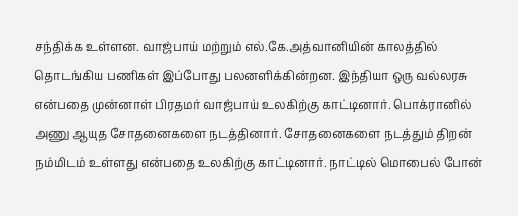சந்திக்க உள்ளன. வாஜ்பாய் மற்றும் எல்.கே.அத்வானியின் காலத்தில் தொடங்கிய பணிகள் இப்போது பலனளிக்கின்றன. இந்தியா ஒரு வல்லரசு என்பதை முன்னாள் பிரதமர் வாஜ்பாய் உலகிற்கு காட்டினார். பொக்ரானில் அணு ஆயுத சோதனைகளை நடத்தினார். சோதனைகளை நடத்தும் திறன் நம்மிடம் உள்ளது என்பதை உலகிற்கு காட்டினார். நாட்டில் மொபைல் போன்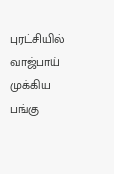புரட்சியில் வாஜ்பாய் முக்கிய பங்கு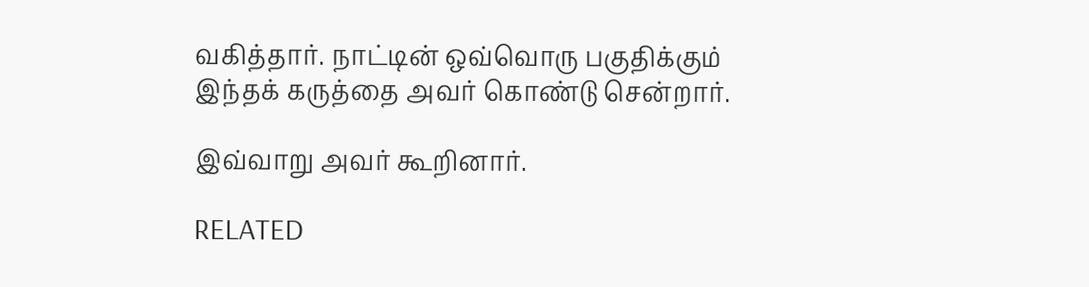வகித்தார். நாட்டின் ஒவ்வொரு பகுதிக்கும் இந்தக் கருத்தை அவர் கொண்டு சென்றார்.

இவ்வாறு அவர் கூறினார்.

RELATED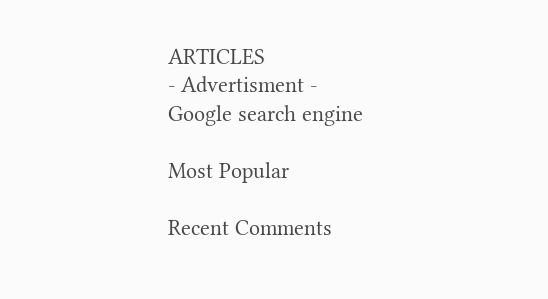ARTICLES
- Advertisment -
Google search engine

Most Popular

Recent Comments